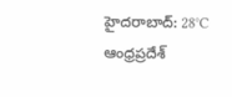హైదరాబాద్: 28°C
ఆంధ్రప్రదేశ్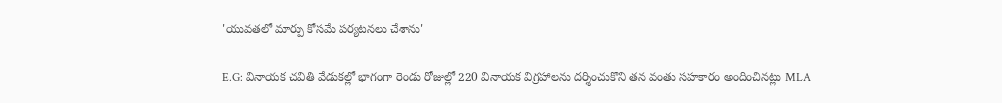'యువతలో మార్పు కోసమే పర్యటనలు చేశాను'

E.G: వినాయక చవితి వేడుకల్లో భాగంగా రెండు రోజుల్లో 220 వినాయక విగ్రహాలను దర్శించుకొని తన వంతు సహకారం అందించినట్లు MLA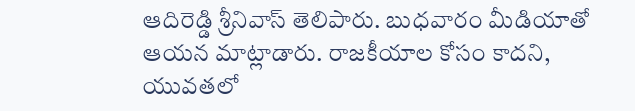ఆదిరెడ్డి శ్రీనివాస్ తెలిపారు. బుధవారం మీడియాతో ఆయన మాట్లాడారు. రాజకీయాల కోసం కాదని, యువతలో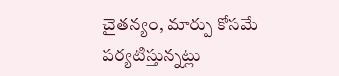చైతన్యం, మార్పు కోసమే పర్యటిస్తున్నట్లు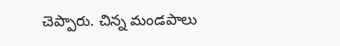చెప్పారు. చిన్న మండపాలు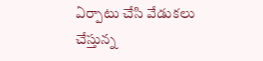ఏర్పాటు చేసి వేడుకలు చేస్తున్న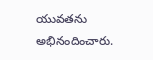యువతను అభినందించారు.